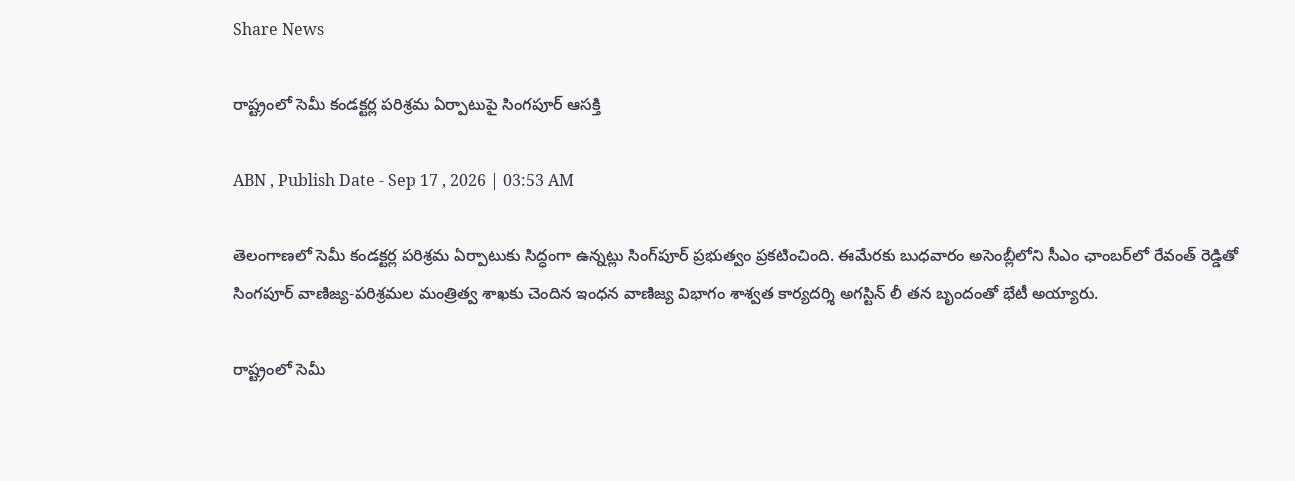Share News

రాష్ట్రంలో సెమీ కండక్టర్ల పరిశ్రమ ఏర్పాటుపై సింగపూర్‌ ఆసక్తి

ABN , Publish Date - Sep 17 , 2026 | 03:53 AM

తెలంగాణలో సెమీ కండక్టర్ల పరిశ్రమ ఏర్పాటుకు సిద్ధంగా ఉన్నట్లు సింగ్‌పూర్‌ ప్రభుత్వం ప్రకటించింది. ఈమేరకు బుధవారం అసెంబ్లీలోని సీఎం ఛాంబర్‌లో రేవంత్‌ రెడ్డితో సింగపూర్‌ వాణిజ్య-పరిశ్రమల మంత్రిత్వ శాఖకు చెందిన ఇంధన వాణిజ్య విభాగం శాశ్వత కార్యదర్శి అగస్టిన్‌ లీ తన బృందంతో భేటీ అయ్యారు.

రాష్ట్రంలో సెమీ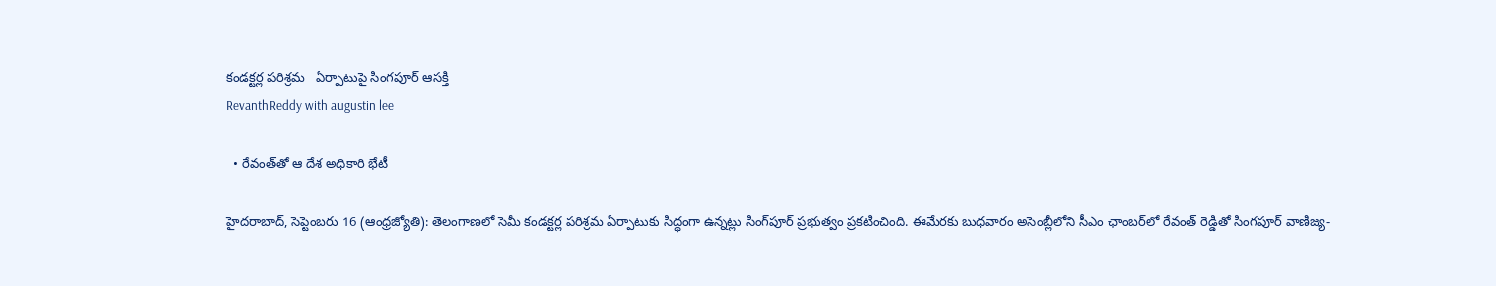కండక్టర్ల పరిశ్రమ   ఏర్పాటుపై సింగపూర్‌ ఆసక్తి
RevanthReddy with augustin lee

  • రేవంత్‌తో ఆ దేశ అధికారి భేటీ

హైదరాబాద్‌, సెప్టెంబరు 16 (ఆంధ్రజ్యోతి): తెలంగాణలో సెమీ కండక్టర్ల పరిశ్రమ ఏర్పాటుకు సిద్ధంగా ఉన్నట్లు సింగ్‌పూర్‌ ప్రభుత్వం ప్రకటించింది. ఈమేరకు బుధవారం అసెంబ్లీలోని సీఎం ఛాంబర్‌లో రేవంత్‌ రెడ్డితో సింగపూర్‌ వాణిజ్య-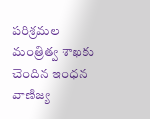పరిశ్రమల మంత్రిత్వ శాఖకు చెందిన ఇంధన వాణిజ్య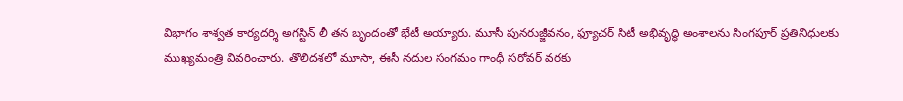విభాగం శాశ్వత కార్యదర్శి అగస్టిన్‌ లీ తన బృందంతో భేటీ అయ్యారు. మూసీ పునరుజ్జీవనం, ఫ్యూచర్‌ సిటీ అభివృద్ధి అంశాలను సింగపూర్‌ ప్రతినిధులకు ముఖ్యమంత్రి వివరించారు. తొలిదశలో మూసా, ఈసీ నదుల సంగమం గాంధీ సరోవర్‌ వరకు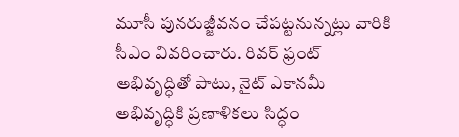మూసీ పునరుజ్జీవనం చేపట్టనున్నట్లు వారికి సీఎం వివరించారు. రివర్‌ ఫ్రంట్‌ అభివృద్ధితో పాటు, నైట్‌ ఎకానమీ అభివృద్ధికి ప్రణాళికలు సిద్ధం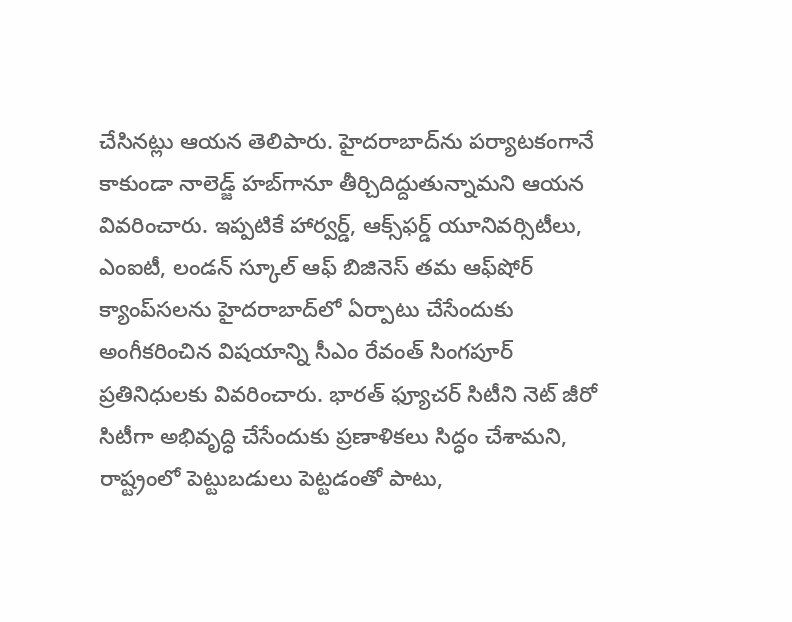చేసినట్లు ఆయన తెలిపారు. హైదరాబాద్‌ను పర్యాటకంగానే కాకుండా నాలెడ్జ్‌ హబ్‌గానూ తీర్చిదిద్దుతున్నామని ఆయన వివరించారు. ఇప్పటికే హార్వర్డ్‌, ఆక్స్‌ఫర్డ్‌ యూనివర్సిటీలు, ఎంఐటీ, లండన్‌ స్కూల్‌ ఆఫ్‌ బిజినెస్‌ తమ ఆఫ్‌షోర్‌ క్యాంప్‌సలను హైదరాబాద్‌లో ఏర్పాటు చేసేందుకు అంగీకరించిన విషయాన్ని సీఎం రేవంత్‌ సింగపూర్‌ ప్రతినిధులకు వివరించారు. భారత్‌ ఫ్యూచర్‌ సిటీని నెట్‌ జీరో సిటీగా అభివృద్ధి చేసేందుకు ప్రణాళికలు సిద్ధం చేశామని, రాష్ట్రంలో పెట్టుబడులు పెట్టడంతో పాటు,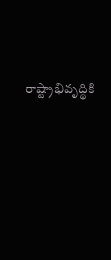రాష్ట్రాభివృద్థికి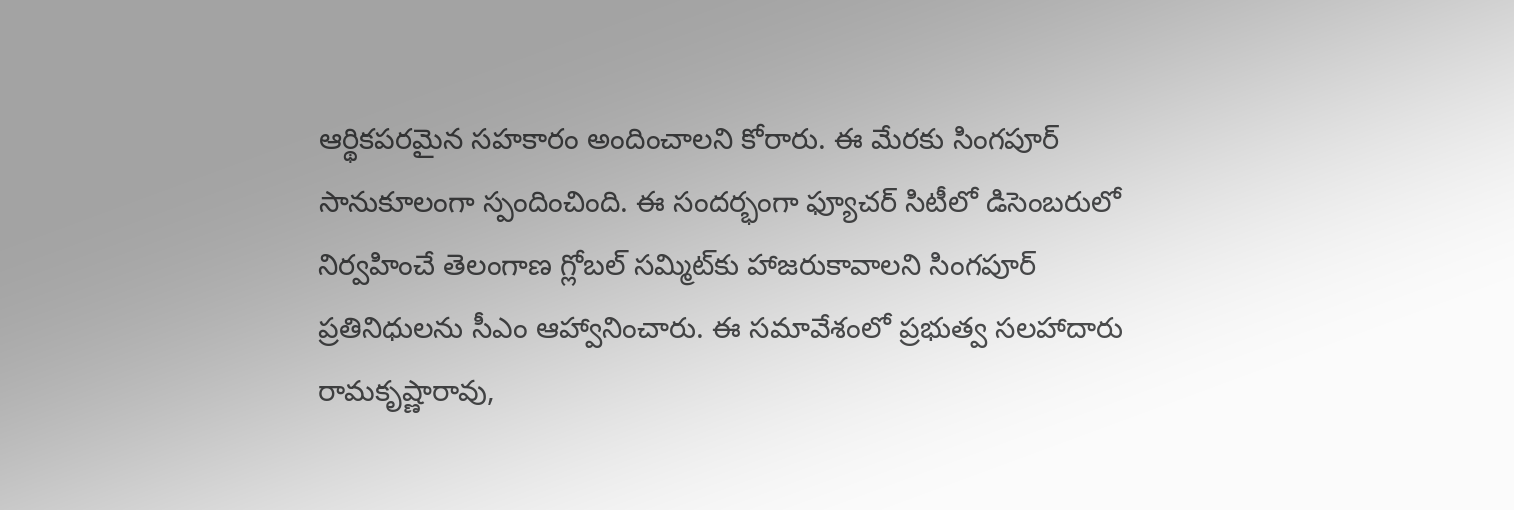ఆర్థికపరమైన సహకారం అందించాలని కోరారు. ఈ మేరకు సింగపూర్‌ సానుకూలంగా స్పందించింది. ఈ సందర్భంగా ఫ్యూచర్‌ సిటీలో డిసెంబరులో నిర్వహించే తెలంగాణ గ్లోబల్‌ సమ్మిట్‌కు హాజరుకావాలని సింగపూర్‌ ప్రతినిధులను సీఎం ఆహ్వానించారు. ఈ సమావేశంలో ప్రభుత్వ సలహాదారు రామకృష్ణారావు,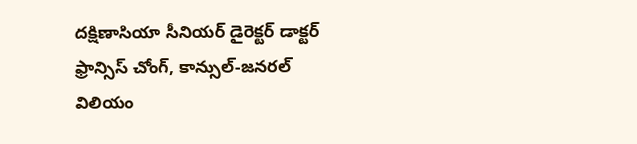దక్షిణాసియా సీనియర్‌ డైరెక్టర్‌ డాక్టర్‌ ఫ్రాన్సిస్‌ చోంగ్‌, కాన్సుల్‌-జనరల్‌ విలియం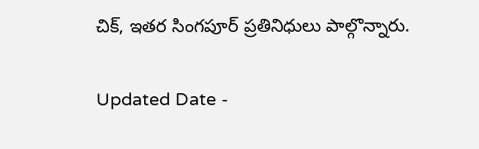చిక్‌, ఇతర సింగపూర్‌ ప్రతినిధులు పాల్గొన్నారు.

Updated Date -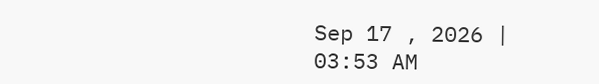Sep 17 , 2026 | 03:53 AM